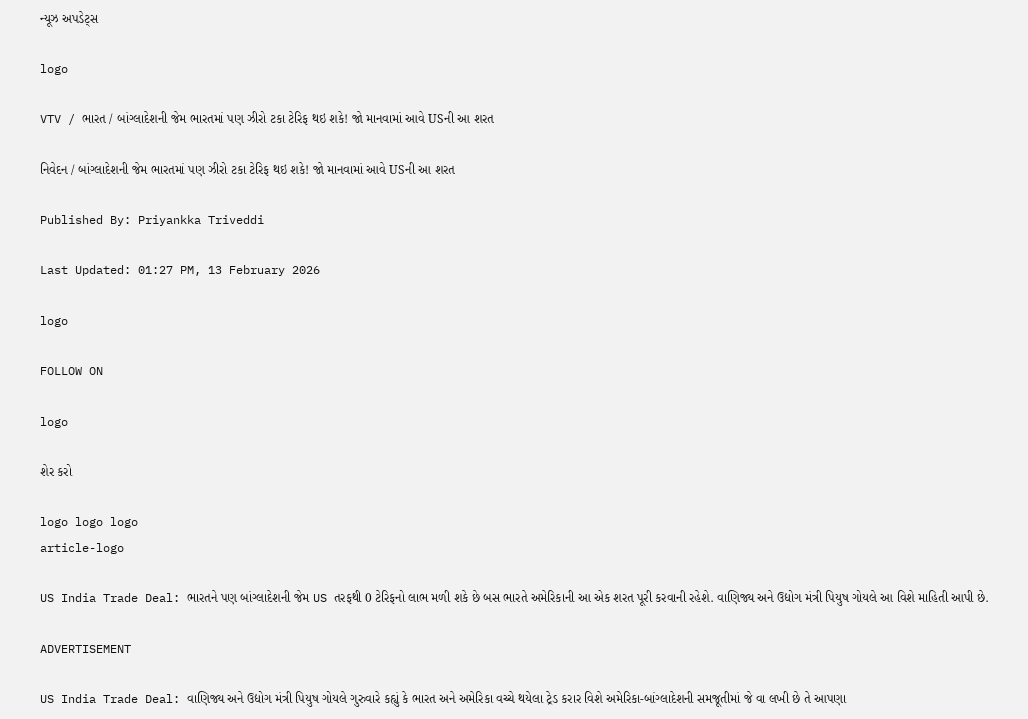ન્યૂઝ અપડેટ્સ

logo

VTV / ભારત / બાંગ્લાદેશની જેમ ભારતમાં પણ ઝીરો ટકા ટેરિફ થઇ શકે! જો માનવામાં આવે USની આ શરત

નિવેદન / બાંગ્લાદેશની જેમ ભારતમાં પણ ઝીરો ટકા ટેરિફ થઇ શકે! જો માનવામાં આવે USની આ શરત

Published By: Priyankka Triveddi

Last Updated: 01:27 PM, 13 February 2026

logo

FOLLOW ON

logo

શેર કરો

logo logo logo
article-logo

US India Trade Deal: ભારતને પણ બાંગ્લાદેશની જેમ US તરફથી 0 ટેરિફનો લાભ મળી શકે છે બસ ભારતે અમેરિકાની આ એક શરત પૂરી કરવાની રહેશે. વાણિજ્ય અને ઉદ્યોગ મંત્રી પિયુષ ગોયલે આ વિશે માહિતી આપી છે.

ADVERTISEMENT

US India Trade Deal: વાણિજ્ય અને ઉદ્યોગ મંત્રી પિયુષ ગોયલે ગુરુવારે કહ્યું કે ભારત અને અમેરિકા વચ્ચે થયેલા ટ્રેડ કરાર વિશે અમેરિકા-બાંગ્લાદેશની સમજૂતીમાં જે વા લખી છે તે આપણા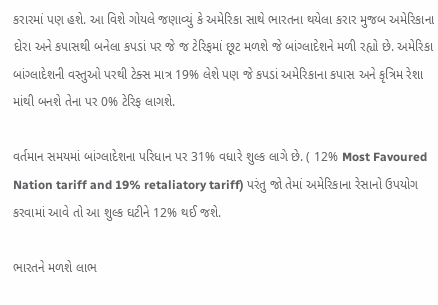કરારમાં પણ હશે. આ વિશે ગોયલે જણાવ્યું કે અમેરિકા સાથે ભારતના થયેલા કરાર મુજબ અમેરિકાના દોરા અને કપાસથી બનેલા કપડાં પર જે જ ટેરિફમાં છૂટ મળશે જે બાંગ્લાદેશને મળી રહ્યો છે. અમેરિકા બાંગ્લાદેશની વસ્તુઓ પરથી ટેક્સ માત્ર 19% લેશે પણ જે કપડાં અમેરિકાના કપાસ અને કૃત્રિમ રેશા માંથી બનશે તેના પર 0% ટેરિફ લાગશે.

વર્તમાન સમયમાં બાંગ્લાદેશના પરિધાન પર 31% વધારે શુલ્ક લાગે છે. ( 12% Most Favoured Nation tariff and 19% retaliatory tariff) પરંતુ જો તેમાં અમેરિકાના રેસાનો ઉપયોગ કરવામાં આવે તો આ શુલ્ક ઘટીને 12% થઈ જશે.

ભારતને મળશે લાભ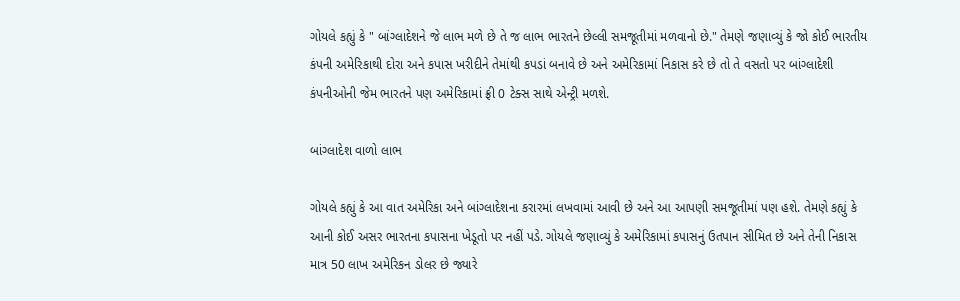ગોયલે કહ્યું કે " બાંગ્લાદેશને જે લાભ મળે છે તે જ લાભ ભારતને છેલ્લી સમજૂતીમાં મળવાનો છે." તેમણે જણાવ્યું કે જો કોઈ ભારતીય કંપની અમેરિકાથી દોરા અને કપાસ ખરીદીને તેમાંથી કપડાં બનાવે છે અને અમેરિકામાં નિકાસ કરે છે તો તે વસતો પર બાંગ્લાદેશી કંપનીઓની જેમ ભારતને પણ અમેરિકામાં ફ્રી 0 ટેક્સ સાથે એન્ટ્રી મળશે.

બાંગ્લાદેશ વાળો લાભ

ગોયલે કહ્યું કે આ વાત અમેરિકા અને બાંગ્લાદેશના કરારમાં લખવામાં આવી છે અને આ આપણી સમજૂતીમાં પણ હશે. તેમણે કહ્યું કે આની કોઈ અસર ભારતના કપાસના ખેડૂતો પર નહીં પડે. ગોયલે જણાવ્યું કે અમેરિકામાં કપાસનું ઉતપાન સીમિત છે અને તેની નિકાસ માત્ર 50 લાખ અમેરિકન ડોલર છે જ્યારે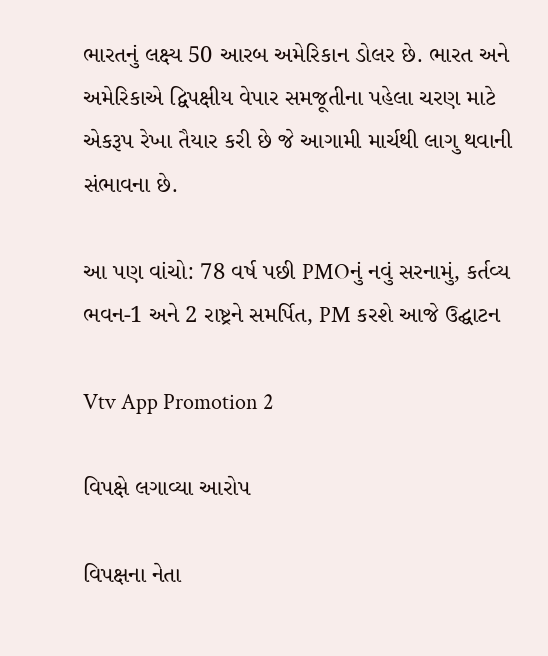ભારતનું લક્ષ્ય 50 આરબ અમેરિકાન ડોલર છે. ભારત અને અમેરિકાએ દ્વિપક્ષીય વેપાર સમજૂતીના પહેલા ચરણ માટે એકરૂપ રેખા તૈયાર કરી છે જે આગામી માર્ચથી લાગુ થવાની સંભાવના છે.

આ પણ વાંચો: 78 વર્ષ પછી PMOનું નવું સરનામું, કર્તવ્ય ભવન-1 અને 2 રાષ્ટ્રને સમર્પિત, PM કરશે આજે ઉદ્ઘાટન

Vtv App Promotion 2

વિપક્ષે લગાવ્યા આરોપ

વિપક્ષના નેતા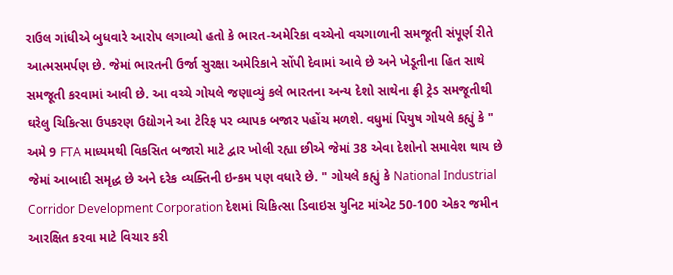રાઉલ ગાંધીએ બુધવારે આરોપ લગાવ્યો હતો કે ભારત-અમેરિકા વચ્ચેનો વચગાળાની સમજૂતી સંપૂર્ણ રીતે આત્મસમર્પણ છે. જેમાં ભારતની ઉર્જા સુરક્ષા અમેરિકાને સોંપી દેવામાં આવે છે અને ખેડૂતીના હિત સાથે સમજૂતી કરવામાં આવી છે. આ વચ્ચે ગોયલે જણાવ્યું કલે ભારતના અન્ય દેશો સાથેના ફ્રી ટ્રેડ સમજૂતીથી ઘરેલુ ચિકિત્સા ઉપકરણ ઉદ્યોગને આ ટેરિફ પર વ્યાપક બજાર પહોંચ મળશે. વધુમાં પિયુષ ગોયલે કહ્યું કે " અમે 9 FTA માધ્યમથી વિકસિત બજારો માટે દ્વાર ખોલી રહ્યા છીએ જેમાં 38 એવા દેશોનો સમાવેશ થાય છે જેમાં આબાદી સમૃદ્ધ છે અને દરેક વ્યક્તિની ઇન્કમ પણ વધારે છે. " ગોયલે કહ્યું કે National Industrial Corridor Development Corporation દેશમાં ચિકિત્સા ડિવાઇસ યુનિટ માંએટ 50-100 એકર જમીન આરક્ષિત કરવા માટે વિચાર કરી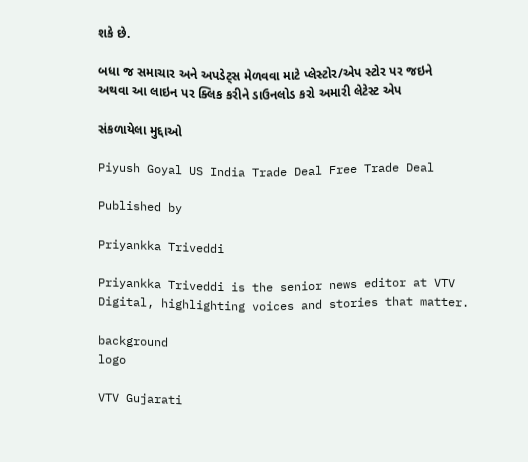શકે છે.

બધા જ સમાચાર અને અપડેટ્સ મેળવવા માટે પ્લેસ્ટોર/એપ સ્ટોર પર જઇને અથવા આ લાઇન પર ક્લિક કરીને ડાઉનલોડ કરો અમારી લેટેસ્ટ એપ

સંકળાયેલા મુદ્દાઓ

Piyush Goyal US India Trade Deal Free Trade Deal

Published by

Priyankka Triveddi

Priyankka Triveddi is the senior news editor at VTV Digital, highlighting voices and stories that matter.

background
logo

VTV Gujarati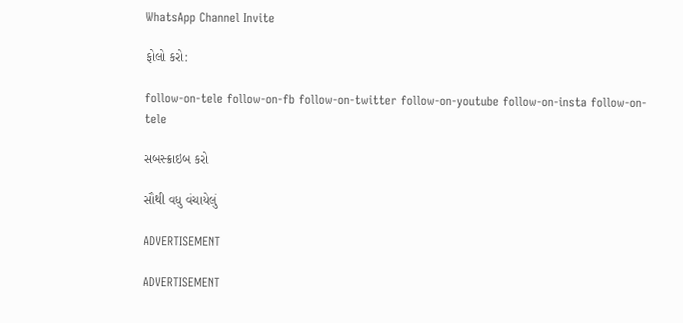WhatsApp Channel Invite

ફોલો કરો:

follow-on-tele follow-on-fb follow-on-twitter follow-on-youtube follow-on-insta follow-on-tele

સબસ્ક્રાઇબ કરો

સૌથી વધુ વંચાયેલું

ADVERTISEMENT

ADVERTISEMENT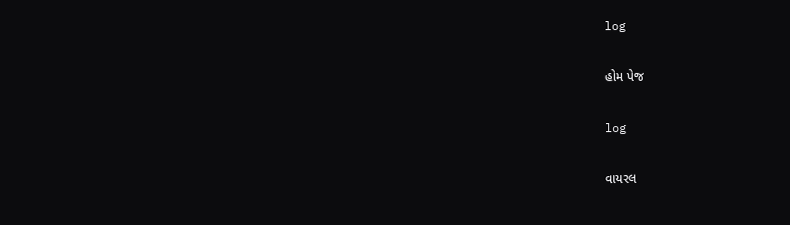log

હોમ પેજ

log

વાયરલ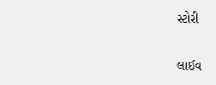સ્ટોરી

લાઈવ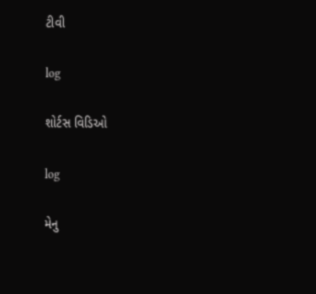ટીવી

log

શોર્ટસ વિડિઓ

log

મેનુ